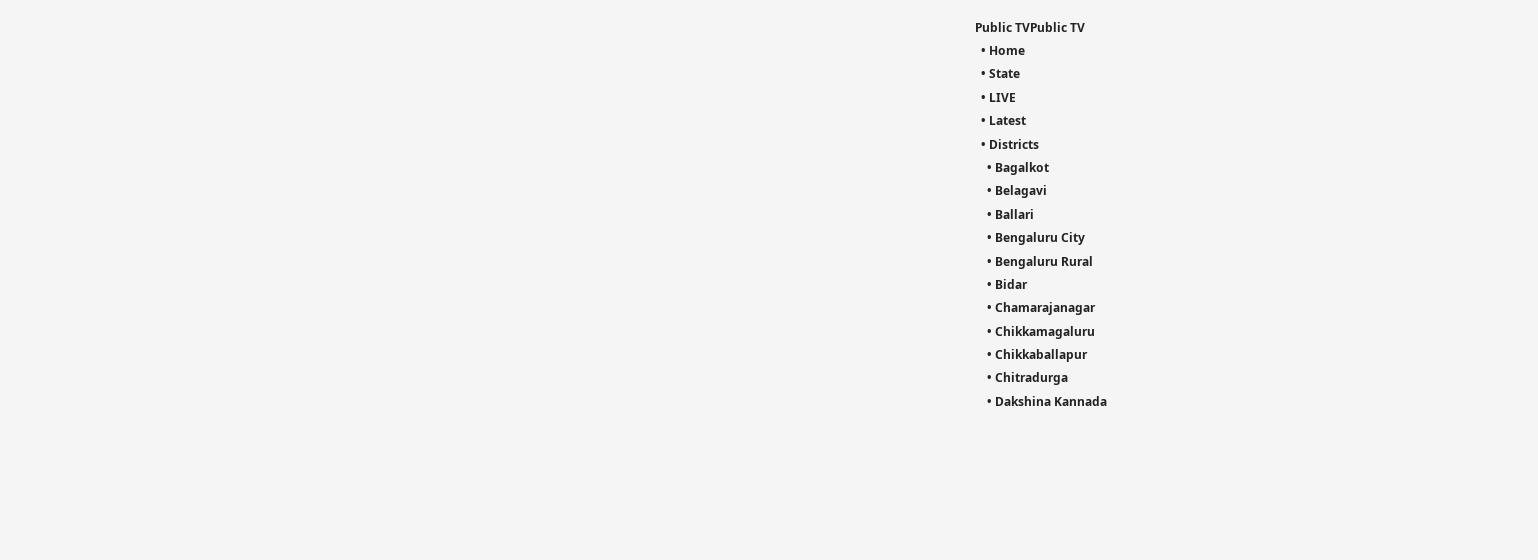Public TVPublic TV
  • Home
  • State
  • LIVE
  • Latest
  • Districts
    • Bagalkot
    • Belagavi
    • Ballari
    • Bengaluru City
    • Bengaluru Rural
    • Bidar
    • Chamarajanagar
    • Chikkamagaluru
    • Chikkaballapur
    • Chitradurga
    • Dakshina Kannada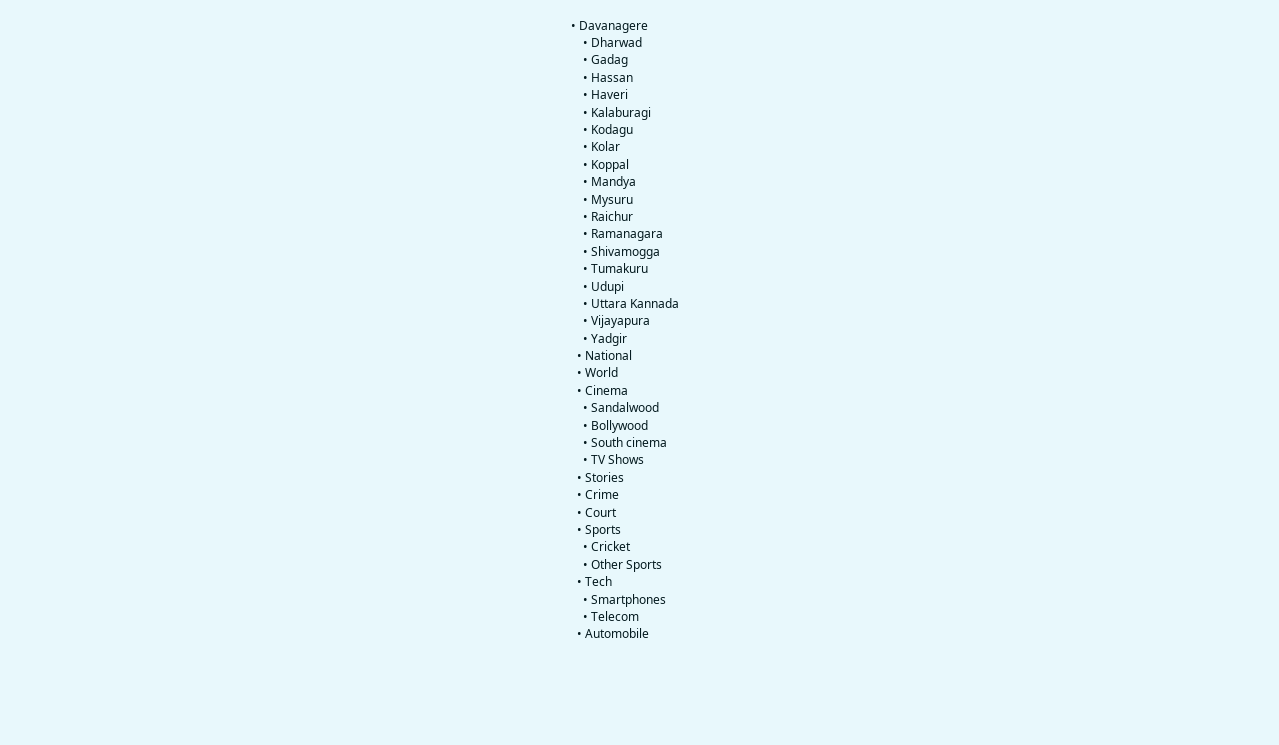• Davanagere
    • Dharwad
    • Gadag
    • Hassan
    • Haveri
    • Kalaburagi
    • Kodagu
    • Kolar
    • Koppal
    • Mandya
    • Mysuru
    • Raichur
    • Ramanagara
    • Shivamogga
    • Tumakuru
    • Udupi
    • Uttara Kannada
    • Vijayapura
    • Yadgir
  • National
  • World
  • Cinema
    • Sandalwood
    • Bollywood
    • South cinema
    • TV Shows
  • Stories
  • Crime
  • Court
  • Sports
    • Cricket
    • Other Sports
  • Tech
    • Smartphones
    • Telecom
  • Automobile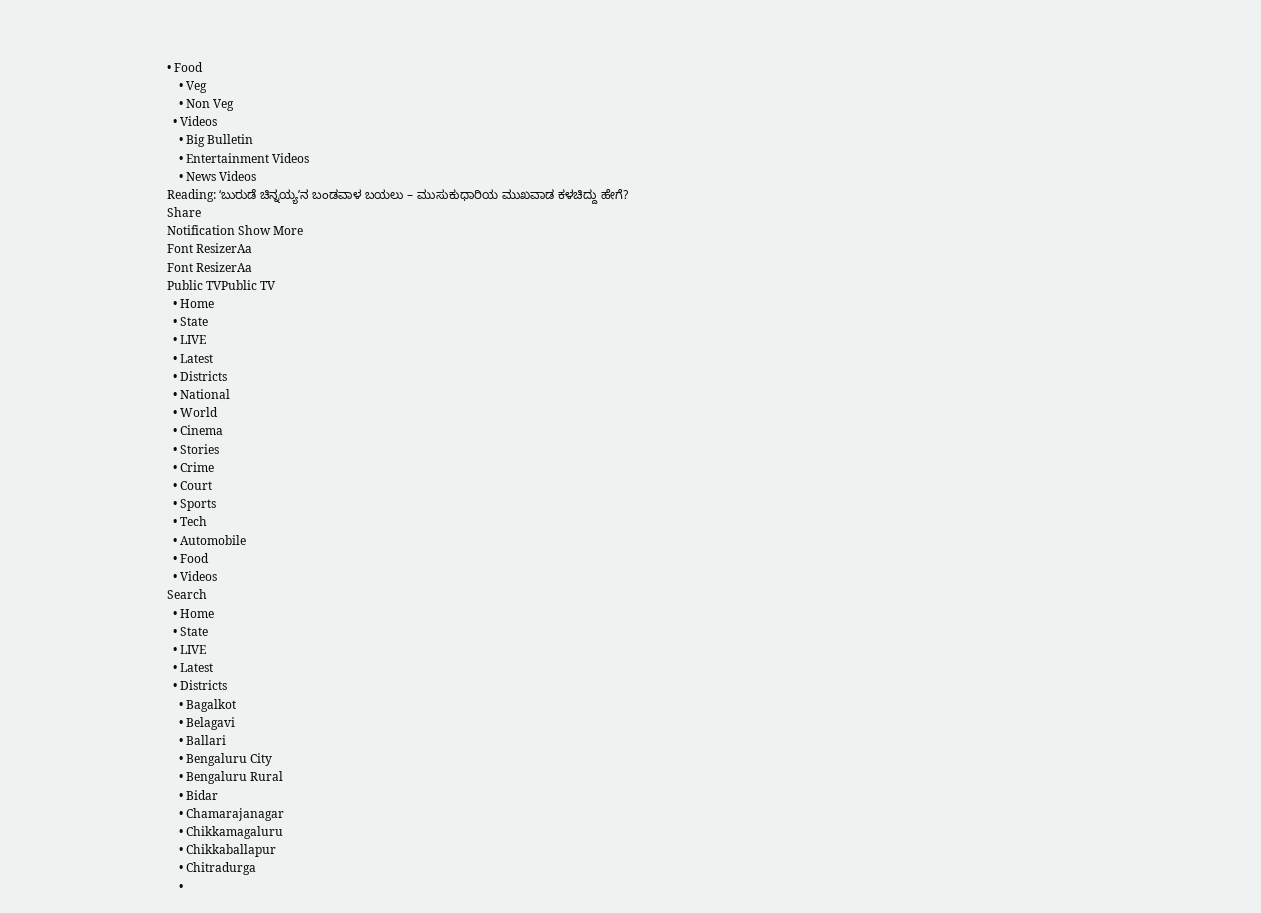• Food
    • Veg
    • Non Veg
  • Videos
    • Big Bulletin
    • Entertainment Videos
    • News Videos
Reading: ʻಬುರುಡೆ ಚಿನ್ನಯ್ಯʼನ ಬಂಡವಾಳ ಬಯಲು – ಮುಸುಕುಧಾರಿಯ ಮುಖವಾಡ ಕಳಚಿದ್ದು ಹೇಗೆ?
Share
Notification Show More
Font ResizerAa
Font ResizerAa
Public TVPublic TV
  • Home
  • State
  • LIVE
  • Latest
  • Districts
  • National
  • World
  • Cinema
  • Stories
  • Crime
  • Court
  • Sports
  • Tech
  • Automobile
  • Food
  • Videos
Search
  • Home
  • State
  • LIVE
  • Latest
  • Districts
    • Bagalkot
    • Belagavi
    • Ballari
    • Bengaluru City
    • Bengaluru Rural
    • Bidar
    • Chamarajanagar
    • Chikkamagaluru
    • Chikkaballapur
    • Chitradurga
    •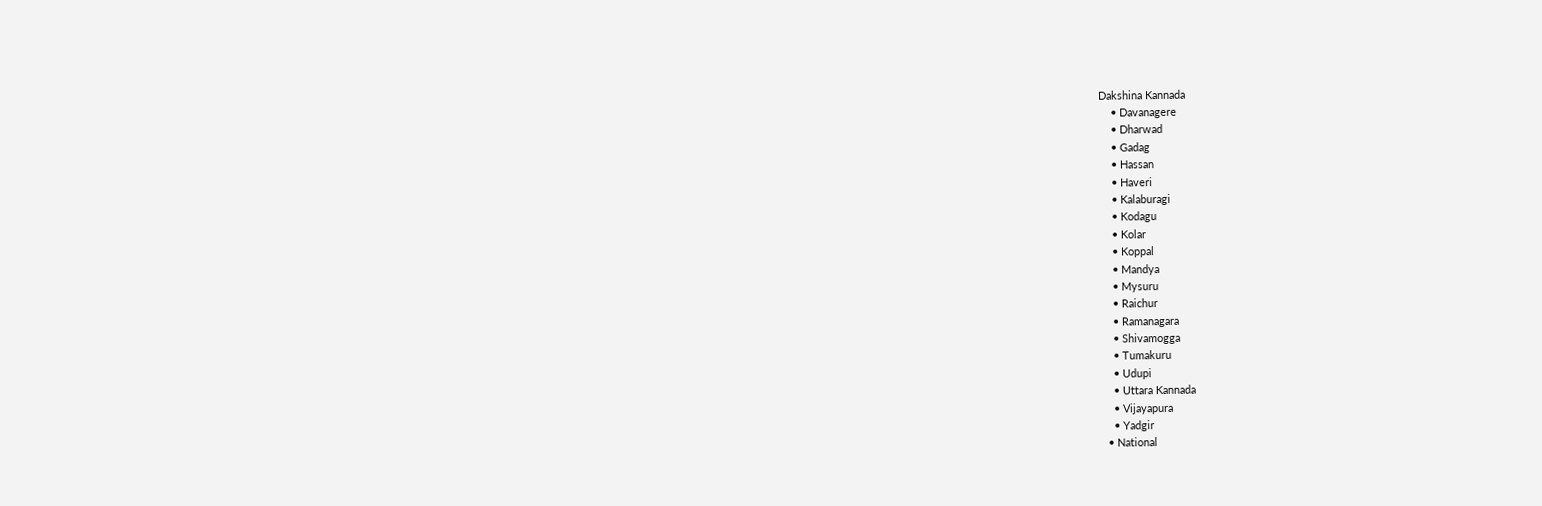Dakshina Kannada
    • Davanagere
    • Dharwad
    • Gadag
    • Hassan
    • Haveri
    • Kalaburagi
    • Kodagu
    • Kolar
    • Koppal
    • Mandya
    • Mysuru
    • Raichur
    • Ramanagara
    • Shivamogga
    • Tumakuru
    • Udupi
    • Uttara Kannada
    • Vijayapura
    • Yadgir
  • National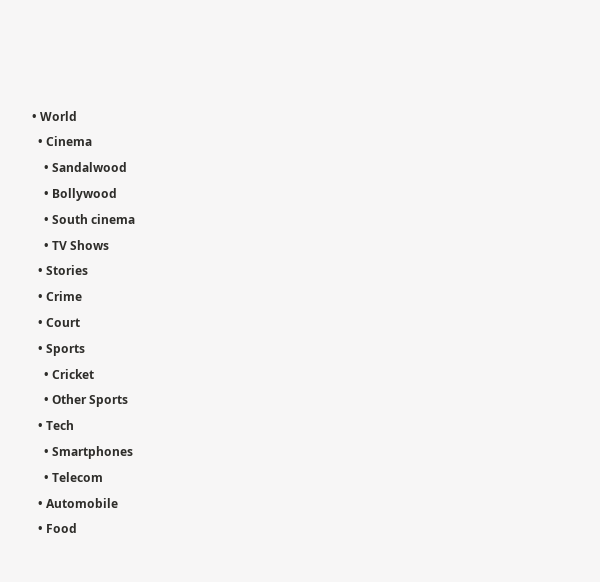• World
  • Cinema
    • Sandalwood
    • Bollywood
    • South cinema
    • TV Shows
  • Stories
  • Crime
  • Court
  • Sports
    • Cricket
    • Other Sports
  • Tech
    • Smartphones
    • Telecom
  • Automobile
  • Food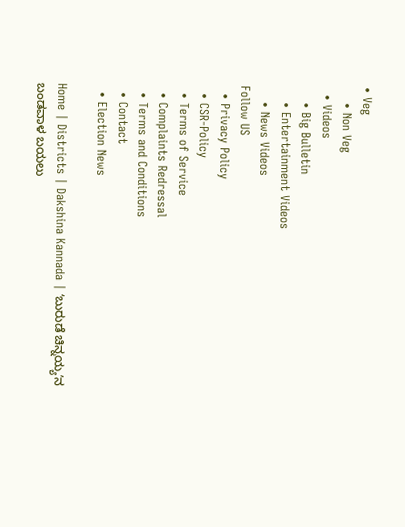• Veg
    • Non Veg
  • Videos
    • Big Bulletin
    • Entertainment Videos
    • News Videos
Follow US
  • Privacy Policy
  • CSR-Policy
  • Terms of Service
  • Complaints Redressal
  • Terms and Conditions
  • Contact
  • Election News

Home | Districts | Dakshina Kannada | ʻಬುರುಡೆ ಚಿನ್ನಯ್ಯʼನ ಬಂಡವಾಳ ಬಯಲು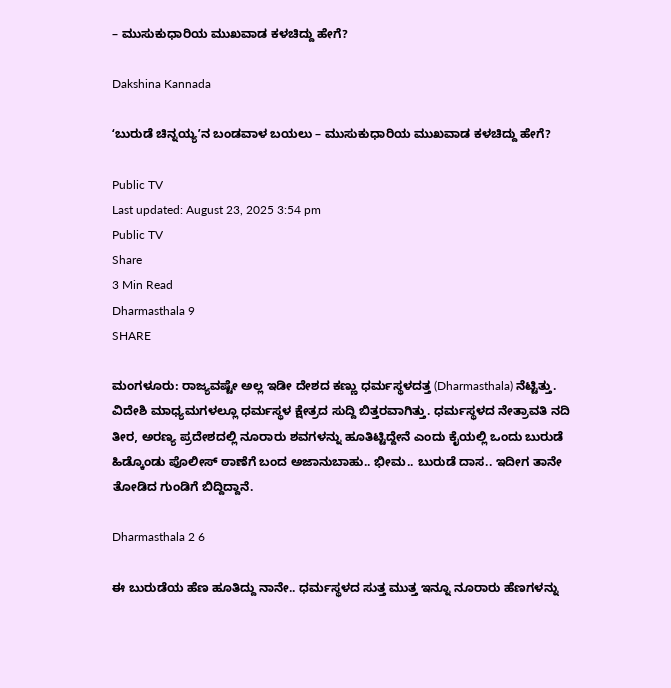– ಮುಸುಕುಧಾರಿಯ ಮುಖವಾಡ ಕಳಚಿದ್ದು ಹೇಗೆ?

Dakshina Kannada

ʻಬುರುಡೆ ಚಿನ್ನಯ್ಯʼನ ಬಂಡವಾಳ ಬಯಲು – ಮುಸುಕುಧಾರಿಯ ಮುಖವಾಡ ಕಳಚಿದ್ದು ಹೇಗೆ?

Public TV
Last updated: August 23, 2025 3:54 pm
Public TV
Share
3 Min Read
Dharmasthala 9
SHARE

ಮಂಗಳೂರು: ರಾಜ್ಯವಷ್ಟೇ ಅಲ್ಲ ಇಡೀ ದೇಶದ ಕಣ್ಣು ಧರ್ಮಸ್ಥಳದತ್ತ (Dharmasthala) ನೆಟ್ಟಿತ್ತು. ವಿದೇಶಿ ಮಾಧ್ಯಮಗಳಲ್ಲೂ ಧರ್ಮಸ್ಥಳ ಕ್ಷೇತ್ರದ ಸುದ್ದಿ ಬಿತ್ತರವಾಗಿತ್ತು. ಧರ್ಮಸ್ಥಳದ ನೇತ್ರಾವತಿ ನದಿ ತೀರ, ಅರಣ್ಯ ಪ್ರದೇಶದಲ್ಲಿ ನೂರಾರು ಶವಗಳನ್ನು ಹೂತಿಟ್ಟಿದ್ದೇನೆ ಎಂದು ಕೈಯಲ್ಲಿ ಒಂದು ಬುರುಡೆ ಹಿಡ್ಕೊಂಡು ಪೊಲೀಸ್ ಠಾಣೆಗೆ ಬಂದ ಅಜಾನುಬಾಹು.. ಭೀಮ.. ಬುರುಡೆ ದಾಸ.. ಇದೀಗ ತಾನೇ ತೋಡಿದ ಗುಂಡಿಗೆ ಬಿದ್ದಿದ್ದಾನೆ.

Dharmasthala 2 6

ಈ ಬುರುಡೆಯ ಹೆಣ ಹೂತಿದ್ದು ನಾನೇ.. ಧರ್ಮಸ್ಥಳದ ಸುತ್ತ ಮುತ್ತ ಇನ್ನೂ ನೂರಾರು ಹೆಣಗಳನ್ನು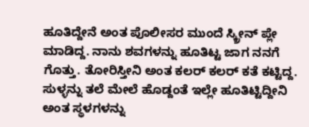ಹೂತಿದ್ದೇನೆ ಅಂತ ಪೊಲೀಸರ ಮುಂದೆ‌ ಸ್ಕ್ರೀನ್‌ ಪ್ಲೇ ಮಾಡಿದ್ದ. ನಾನು ಶವಗಳನ್ನು ಹೂತಿಟ್ಟ ಜಾಗ ನನಗೆ ಗೊತ್ತು. ತೋರಿಸ್ತೀನಿ ಅಂತ ಕಲರ್ ಕಲರ್ ಕತೆ ಕಟ್ಟಿದ್ದ. ಸುಳ್ಳನ್ನು ತಲೆ ಮೇಲೆ ಹೊಡ್ದಂತೆ ಇಲ್ಲೇ ಹೂತಿಟ್ಟಿದ್ದೀನಿ ಅಂತ ಸ್ಥಳಗಳನ್ನು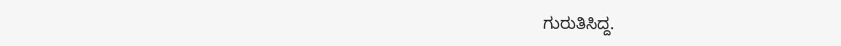ಗುರುತಿಸಿದ್ದ.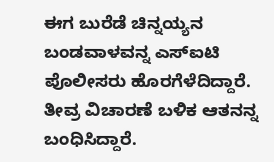ಈಗ ಬುರೆಡೆ ಚಿನ್ನಯ್ಯನ ಬಂಡವಾಳವನ್ನ ಎಸ್‌ಐಟಿ ಪೊಲೀಸರು ಹೊರಗೆಳೆದಿದ್ದಾರೆ. ತೀವ್ರ ವಿಚಾರಣೆ ಬಳಿಕ ಆತನನ್ನ ಬಂಧಿಸಿದ್ದಾರೆ.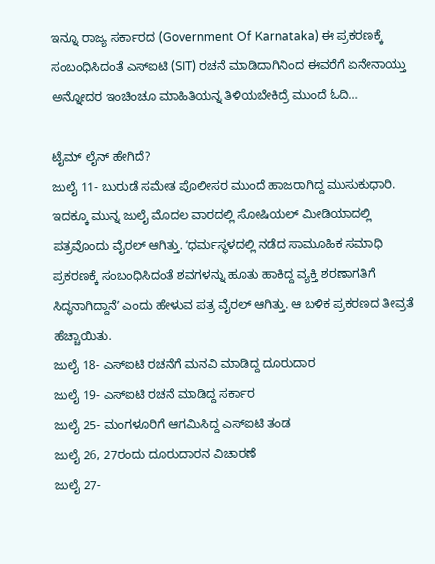ಇನ್ನೂ ರಾಜ್ಯ ಸರ್ಕಾರದ (Government Of Karnataka) ಈ ಪ್ರಕರಣಕ್ಕೆ ಸಂಬಂಧಿಸಿದಂತೆ ಎಸ್‌ಐಟಿ (SIT) ರಚನೆ ಮಾಡಿದಾಗಿನಿಂದ ಈವರೆಗೆ ಏನೇನಾಯ್ತು ಅನ್ನೋದರ ಇಂಚಿಂಚೂ ಮಾಹಿತಿಯನ್ನ ತಿಳಿಯಬೇಕಿದ್ರೆ ಮುಂದೆ ಓದಿ…

ಟೈಮ್‌ ಲೈನ್‌ ಹೇಗಿದೆ?
ಜುಲೈ 11- ಬುರುಡೆ ಸಮೇತ ಪೊಲೀಸರ ಮುಂದೆ ಹಾಜರಾಗಿದ್ದ ಮುಸುಕುಧಾರಿ. ಇದಕ್ಕೂ ಮುನ್ನ ಜುಲೈ ಮೊದಲ ವಾರದಲ್ಲಿ ಸೋಷಿಯಲ್‌ ಮೀಡಿಯಾದಲ್ಲಿ ಪತ್ರವೊಂದು ವೈರಲ್‌ ಆಗಿತ್ತು. ʻಧರ್ಮಸ್ಥಳದಲ್ಲಿ ನಡೆದ ಸಾಮೂಹಿಕ ಸಮಾಧಿ ಪ್ರಕರಣಕ್ಕೆ ಸಂಬಂಧಿಸಿದಂತೆ ಶವಗಳನ್ನು ಹೂತು ಹಾಕಿದ್ದ ವ್ಯಕ್ತಿ ಶರಣಾಗತಿಗೆ ಸಿದ್ಧನಾಗಿದ್ದಾನೆʼ ಎಂದು ಹೇಳುವ ಪತ್ರ ವೈರಲ್ ಆಗಿತ್ತು. ಆ ಬಳಿಕ ಪ್ರಕರಣದ ತೀವ್ರತೆ ಹೆಚ್ಚಾಯಿತು.
ಜುಲೈ 18- ಎಸ್‌ಐಟಿ ರಚನೆಗೆ ಮನವಿ ಮಾಡಿದ್ದ ದೂರುದಾರ
ಜುಲೈ 19- ಎಸ್‌ಐಟಿ ರಚನೆ ಮಾಡಿದ್ದ ಸರ್ಕಾರ
ಜುಲೈ 25- ಮಂಗಳೂರಿಗೆ ಆಗಮಿಸಿದ್ದ ಎಸ್‌ಐಟಿ ತಂಡ
ಜುಲೈ 26, 27ರಂದು ದೂರುದಾರನ ವಿಚಾರಣೆ
ಜುಲೈ 27-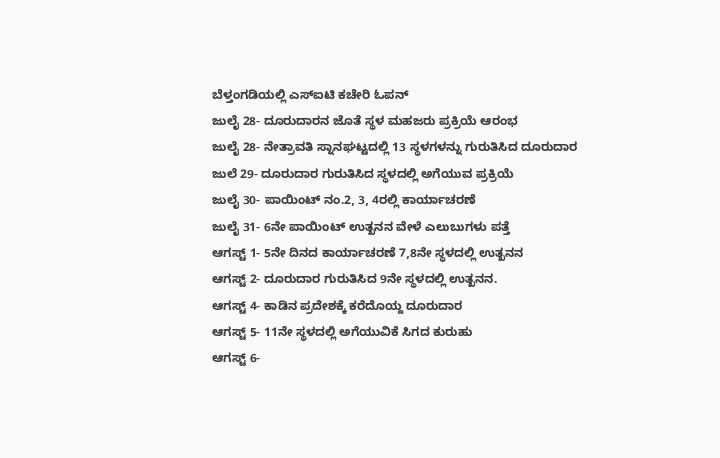ಬೆಳ್ತಂಗಡಿಯಲ್ಲಿ ಎಸ್‌ಐಟಿ ಕಚೇರಿ ಓಪನ್
ಜುಲೈ 28- ದೂರುದಾರನ ಜೊತೆ ಸ್ಥಳ ಮಹಜರು ಪ್ರಕ್ರಿಯೆ ಆರಂಭ
ಜುಲೈ 28- ನೇತ್ರಾವತಿ ಸ್ನಾನಘಟ್ಟದಲ್ಲಿ 13 ಸ್ಥಳಗಳನ್ನು ಗುರುತಿಸಿದ ದೂರುದಾರ
ಜುಲೆ 29- ದೂರುದಾರ ಗುರುತಿಸಿದ ಸ್ಥಳದಲ್ಲಿ ಅಗೆಯುವ ಪ್ರಕ್ರಿಯೆ
ಜುಲೈ 30- ಪಾಯಿಂಟ್ ನಂ.2, 3, 4ರಲ್ಲಿ ಕಾರ್ಯಾಚರಣೆ
ಜುಲೈ 31- 6ನೇ ಪಾಯಿಂಟ್ ಉತ್ಖನನ ವೇಳೆ ಎಲುಬುಗಳು ಪತ್ತೆ
ಆಗಸ್ಟ್ 1- 5ನೇ ದಿನದ ಕಾರ್ಯಾಚರಣೆ 7,8ನೇ ಸ್ಥಳದಲ್ಲಿ ಉತ್ಖನನ
ಆಗಸ್ಟ್ 2- ದೂರುದಾರ ಗುರುತಿಸಿದ 9ನೇ ಸ್ಥಳದಲ್ಲಿ ಉತ್ಖನನ.
ಆಗಸ್ಟ್ 4- ಕಾಡಿನ ಪ್ರದೇಶಕ್ಕೆ ಕರೆದೊಯ್ದ ದೂರುದಾರ
ಆಗಸ್ಟ್ 5- 11ನೇ ಸ್ಥಳದಲ್ಲಿ ಅಗೆಯುವಿಕೆ ಸಿಗದ ಕುರುಹು
ಆಗಸ್ಟ್ 6-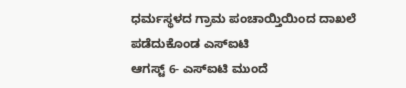ಧರ್ಮಸ್ಥಳದ ಗ್ರಾಮ ಪಂಚಾಯ್ತಿಯಿಂದ ದಾಖಲೆ ಪಡೆದುಕೊಂಡ ಎಸ್‌ಐಟಿ
ಆಗಸ್ಟ್ 6- ಎಸ್‌ಐಟಿ ಮುಂದೆ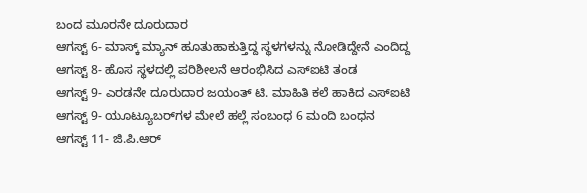ಬಂದ ಮೂರನೇ ದೂರುದಾರ
ಆಗಸ್ಟ್ 6- ಮಾಸ್ಕ್‌ ಮ್ಯಾನ್ ‌ಹೂತುಹಾಕುತ್ತಿದ್ದ ಸ್ಥಳಗಳನ್ನು ನೋಡಿದ್ದೇನೆ ಎಂದಿದ್ದ
ಆಗಸ್ಟ್ 8- ಹೊಸ ಸ್ಥಳದಲ್ಲಿ ಪರಿಶೀಲನೆ ಆರಂಭಿಸಿದ ಎಸ್‌ಐಟಿ ತಂಡ
ಆಗಸ್ಟ್ 9- ಎರಡನೇ ದೂರುದಾರ ಜಯಂತ್ ಟಿ. ಮಾಹಿತಿ ಕಲೆ ಹಾಕಿದ ಎಸ್‌ಐಟಿ
ಆಗಸ್ಟ್ 9- ಯೂಟ್ಯೂಬರ್‌ಗಳ ಮೇಲೆ ಹಲ್ಲೆ ಸಂಬಂಧ 6 ಮಂದಿ ಬಂಧನ
ಆಗಸ್ಟ್ 11- ಜಿ.ಪಿ.ಆರ್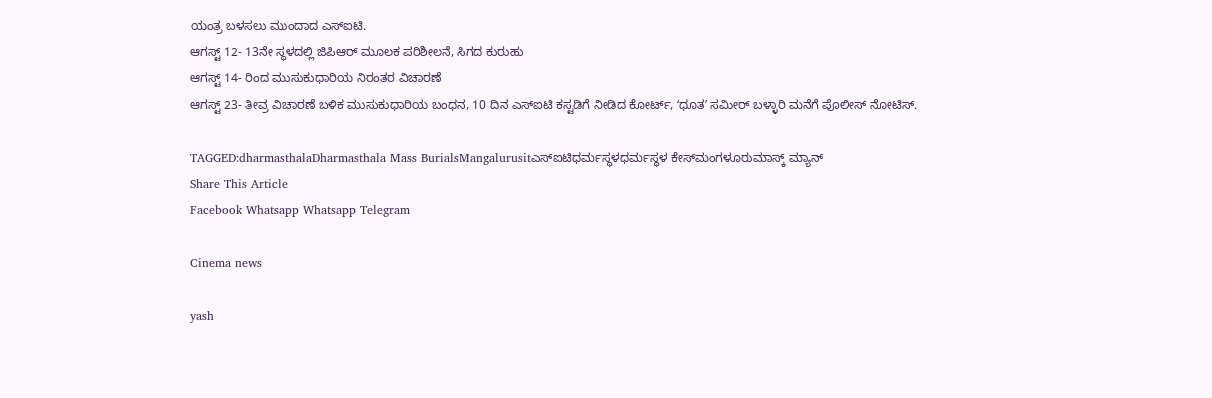ಯಂತ್ರ ಬಳಸಲು ಮುಂದಾದ ಎಸ್‌ಐಟಿ.
ಆಗಸ್ಟ್ 12- 13ನೇ ಸ್ಥಳದಲ್ಲಿ ಜಿಪಿಆರ್ ಮೂಲಕ ಪರಿಶೀಲನೆ, ಸಿಗದ ಕುರುಹು
ಆಗಸ್ಟ್ 14- ರಿಂದ ಮುಸುಕುಧಾರಿಯ ನಿರಂತರ ವಿಚಾರಣೆ
ಆಗಸ್ಟ್‌ 23- ತೀವ್ರ ವಿಚಾರಣೆ ಬಳಿಕ ಮುಸುಕುಧಾರಿಯ ಬಂಧನ, 10 ದಿನ ಎಸ್‌ಐಟಿ ಕಸ್ಟಡಿಗೆ ನೀಡಿದ ಕೋರ್ಟ್‌, ʻಧೂತʼ ಸಮೀರ್‌ ಬಳ್ಳಾರಿ ಮನೆಗೆ ಪೊಲೀಸ್‌ ನೋಟಿಸ್‌.

TAGGED:dharmasthalaDharmasthala Mass BurialsMangalurusitಎಸ್‍ಐಟಿಧರ್ಮಸ್ಥಳಧರ್ಮಸ್ಥಳ ಕೇಸ್‌ಮಂಗಳೂರುಮಾಸ್ಕ್‌ ಮ್ಯಾನ್‌
Share This Article
Facebook Whatsapp Whatsapp Telegram

Cinema news

yash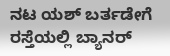ನಟ ಯಶ್ ಬರ್ತಡೇಗೆ ರಸ್ತೆಯಲ್ಲಿ ಬ್ಯಾನರ್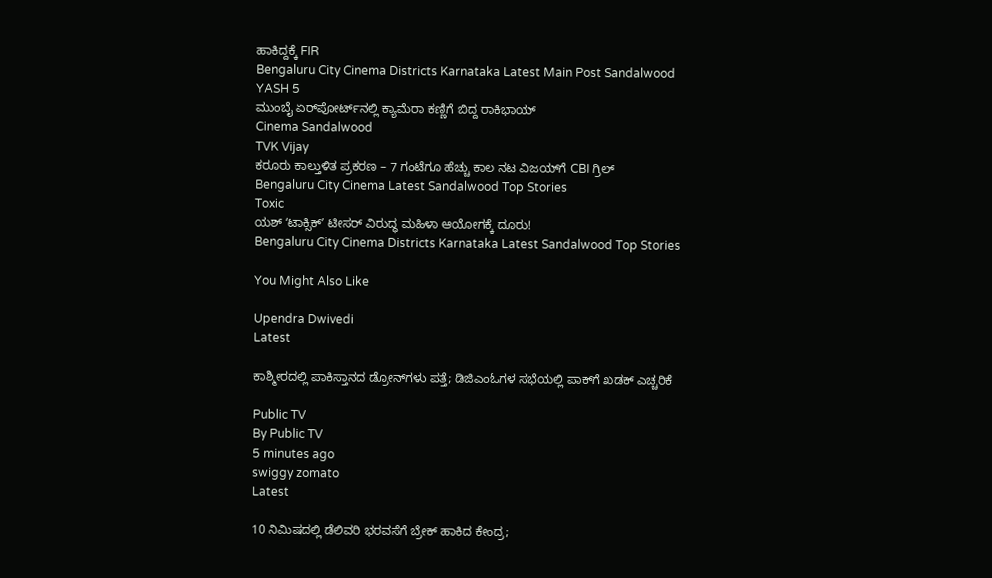ಹಾಕಿದ್ದಕ್ಕೆ FIR
Bengaluru City Cinema Districts Karnataka Latest Main Post Sandalwood
YASH 5
ಮುಂಬೈ ಏರ್‌ಪೋರ್ಟ್‌ನಲ್ಲಿ ಕ್ಯಾಮೆರಾ ಕಣ್ಣಿಗೆ ಬಿದ್ದ ರಾಕಿಭಾಯ್
Cinema Sandalwood
TVK Vijay
ಕರೂರು ಕಾಲ್ತುಳಿತ ಪ್ರಕರಣ – 7 ಗಂಟೆಗೂ ಹೆಚ್ಚು ಕಾಲ ನಟ ವಿಜಯ್‌ಗೆ CBI ಗ್ರಿಲ್
Bengaluru City Cinema Latest Sandalwood Top Stories
Toxic
ಯಶ್ ʻಟಾಕ್ಸಿಕ್ʼ ಟೀಸರ್ ವಿರುದ್ಧ ಮಹಿಳಾ ಆಯೋಗಕ್ಕೆ ದೂರು!
Bengaluru City Cinema Districts Karnataka Latest Sandalwood Top Stories

You Might Also Like

Upendra Dwivedi
Latest

ಕಾಶ್ಮೀರದಲ್ಲಿ ಪಾಕಿಸ್ತಾನದ ಡ್ರೋನ್‌ಗಳು ಪತ್ತೆ; ಡಿಜಿಎಂಓ‌ಗಳ ಸಭೆಯಲ್ಲಿ ಪಾಕ್‌ಗೆ ಖಡಕ್ ಎಚ್ಚರಿಕೆ

Public TV
By Public TV
5 minutes ago
swiggy zomato
Latest

10 ನಿಮಿಷದಲ್ಲಿ ಡೆಲಿವರಿ ಭರವಸೆಗೆ ಬ್ರೇಕ್ ಹಾಕಿದ ಕೇಂದ್ರ;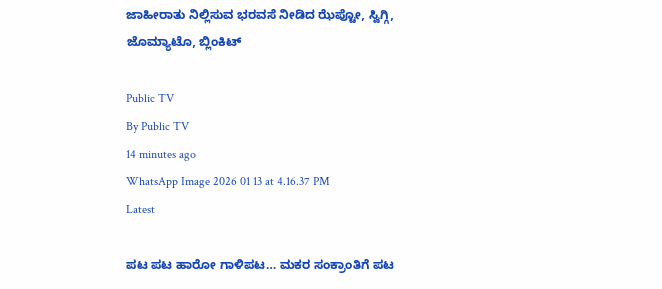ಜಾಹೀರಾತು ನಿಲ್ಲಿಸುವ ಭರವಸೆ ನೀಡಿದ ಝೆಪ್ಟೋ, ಸ್ವಿಗ್ಗಿ, ಜೊಮ್ಯಾಟೊ, ಬ್ಲಿಂಕಿಟ್‌

Public TV
By Public TV
14 minutes ago
WhatsApp Image 2026 01 13 at 4.16.37 PM
Latest

ಪಟ ಪಟ ಹಾರೋ ಗಾಳಿಪಟ… ಮಕರ ಸಂಕ್ರಾಂತಿಗೆ ಪಟ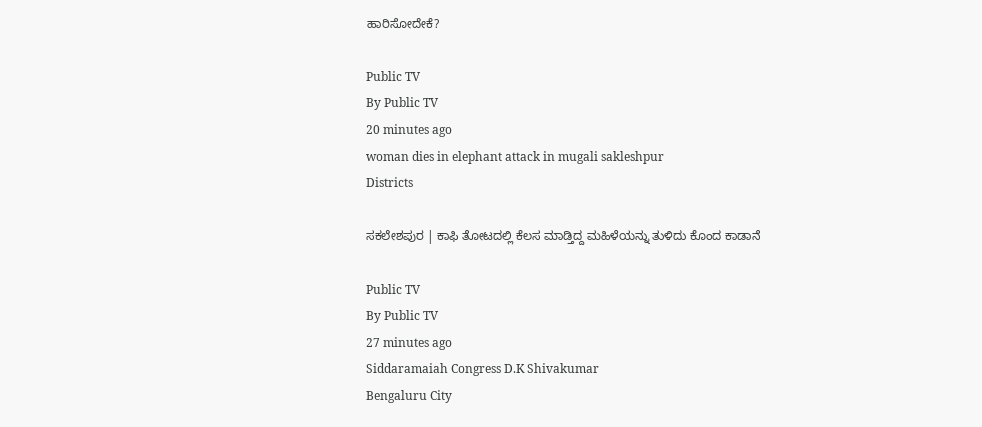ಹಾರಿಸೋದೇಕೆ?

Public TV
By Public TV
20 minutes ago
woman dies in elephant attack in mugali sakleshpur
Districts

ಸಕಲೇಶಪುರ | ಕಾಫಿ ತೋಟದಲ್ಲಿ ಕೆಲಸ ಮಾಡ್ತಿದ್ದ ಮಹಿಳೆಯನ್ನು ತುಳಿದು ಕೊಂದ ಕಾಡಾನೆ

Public TV
By Public TV
27 minutes ago
Siddaramaiah Congress D.K Shivakumar
Bengaluru City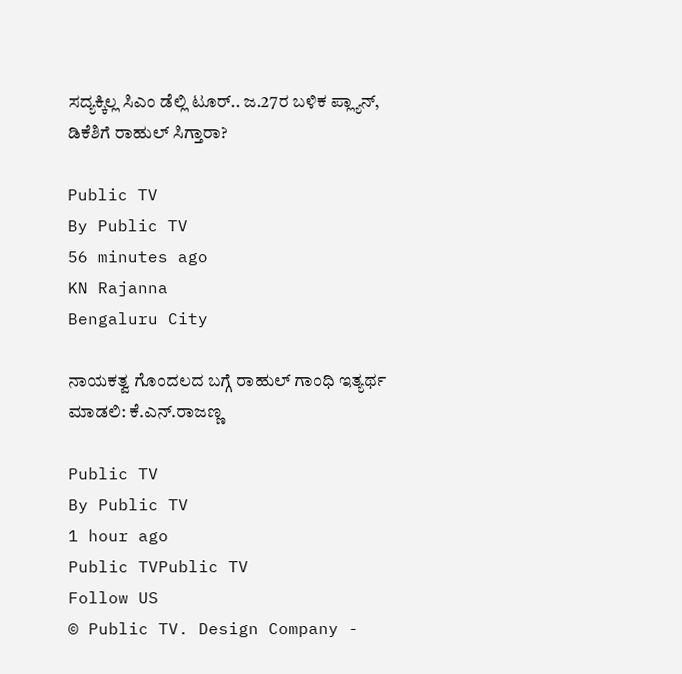ಸದ್ಯಕ್ಕಿಲ್ಲ ಸಿಎಂ ಡೆಲ್ಲಿ ಟೂರ್.. ಜ.27ರ ಬಳಿಕ‌ ಪ್ಲ್ಯಾನ್, ಡಿಕೆಶಿಗೆ ರಾಹುಲ್ ಸಿಗ್ತಾರಾ?

Public TV
By Public TV
56 minutes ago
KN Rajanna
Bengaluru City

ನಾಯಕತ್ವ ಗೊಂದಲದ ಬಗ್ಗೆ ರಾಹುಲ್ ಗಾಂಧಿ ಇತ್ಯರ್ಥ ಮಾಡಲಿ: ಕೆ.ಎನ್.ರಾಜಣ್ಣ

Public TV
By Public TV
1 hour ago
Public TVPublic TV
Follow US
© Public TV. Design Company -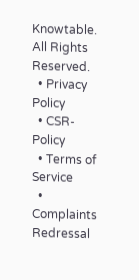Knowtable. All Rights Reserved.
  • Privacy Policy
  • CSR-Policy
  • Terms of Service
  • Complaints Redressal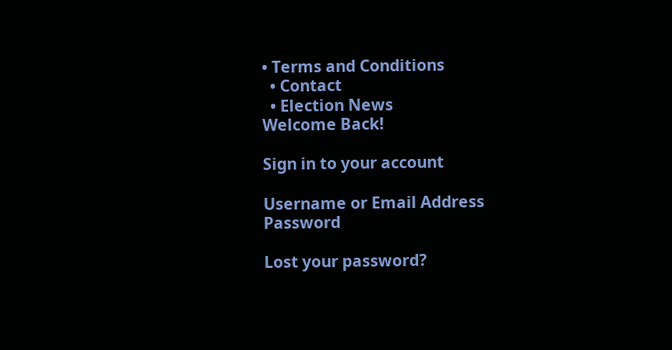• Terms and Conditions
  • Contact
  • Election News
Welcome Back!

Sign in to your account

Username or Email Address
Password

Lost your password?